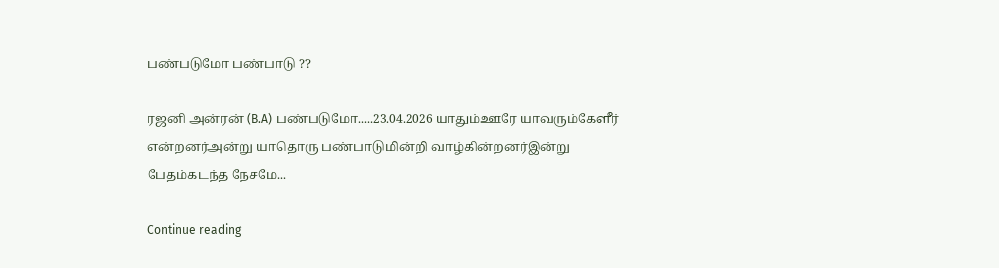பண்படுமோ பண்பாடு ??

ரஜனி அன்ரன் (B.A) பண்படுமோ.....23.04.2026 யாதும்ஊரே யாவரும்கேளீர் என்றனர்அன்று யாதொரு பண்பாடுமின்றி வாழ்கின்றனர்இன்று பேதம்கடந்த நேசமே...

Continue reading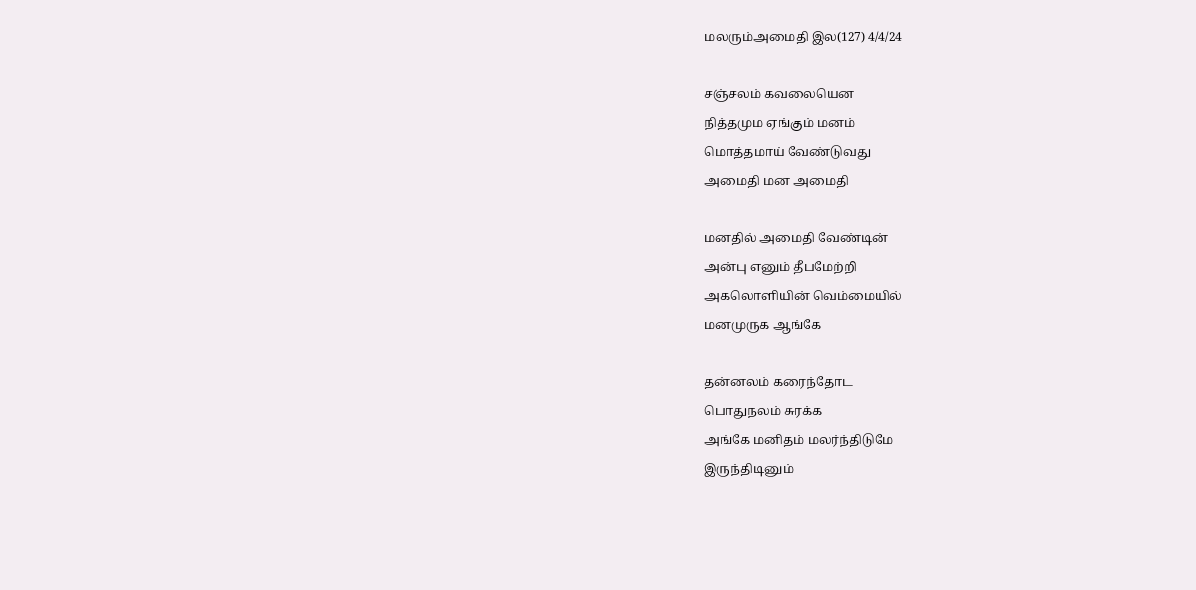மலரும்அமைதி இல(127) 4/4/24

சஞ்சலம் கவலையென
நித்தமும ஏங்கும் மனம்
மொத்தமாய் வேண்டுவது
அமைதி மன அமைதி

மனதில் அமைதி வேண்டின்
அன்பு எனும் தீபமேற்றி
அகலொளியின் வெம்மையில்
மனமுருக ஆங்கே

தன்னலம் கரைந்தோட
பொதுநலம் சுரக்க
அங்கே மனிதம் மலர்ந்திடுமே
இருந்திடினும்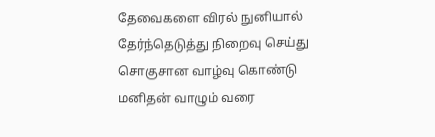தேவைகளை விரல் நுனியால்
தேர்ந்தெடுத்து நிறைவு செய்து
சொகுசான வாழ்வு கொண்டு
மனிதன் வாழும் வரை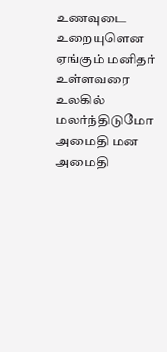உணவுடை உறையுளென
ஏங்கும் மனிதர் உள்ளவரை
உலகில் மலர்ந்திடுமோ
அமைதி மன அமைதி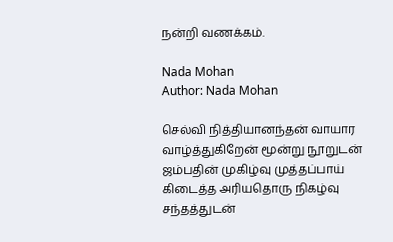நன்றி வணக்கம்.

Nada Mohan
Author: Nada Mohan

செல்வி நித்தியானந்தன் வாயார வாழ்த்துகிறேன் மூன்று நூறுடன் ஜம்பதின் முகிழ்வு முத்தப்பாய் கிடைத்த அரியதொரு நிகழ்வு சந்தத்துடன்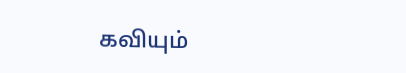கவியும்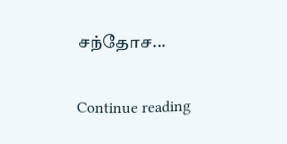சந்தோச...

Continue reading